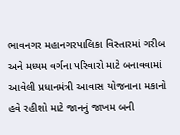ભાવનગર મહાનગરપાલિકા વિસ્તારમાં ગરીબ અને મધ્યમ વર્ગના પરિવારો માટે બનાવવામાં આવેલી પ્રધાનમંત્રી આવાસ યોજનાના મકાનો હવે રહીશો માટે જાનનું જાખમ બની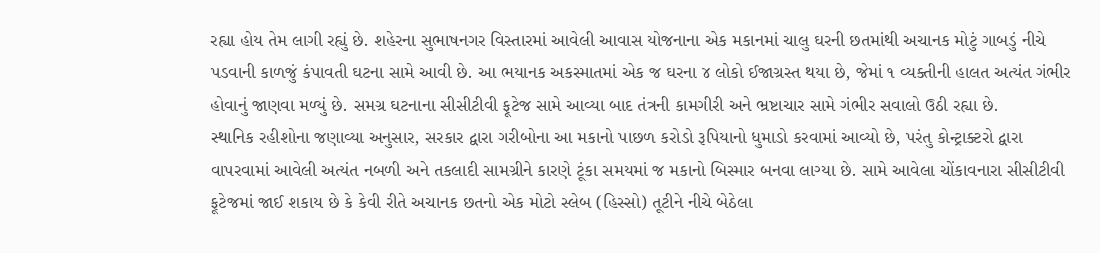રહ્યા હોય તેમ લાગી રહ્યું છે. શહેરના સુભાષનગર વિસ્તારમાં આવેલી આવાસ યોજનાના એક મકાનમાં ચાલુ ઘરની છતમાંથી અચાનક મોટું ગાબડું નીચે પડવાની કાળજું કંપાવતી ઘટના સામે આવી છે. આ ભયાનક અકસ્માતમાં એક જ ઘરના ૪ લોકો ઈજાગ્રસ્ત થયા છે, જેમાં ૧ વ્યક્તીની હાલત અત્યંત ગંભીર હોવાનું જાણવા મળ્યું છે. સમગ્ર ઘટનાના સીસીટીવી ફૂટેજ સામે આવ્યા બાદ તંત્રની કામગીરી અને ભ્રષ્ટાચાર સામે ગંભીર સવાલો ઉઠી રહ્યા છે.
સ્થાનિક રહીશોના જણાવ્યા અનુસાર, સરકાર દ્વારા ગરીબોના આ મકાનો પાછળ કરોડો રૂપિયાનો ધુમાડો કરવામાં આવ્યો છે, પરંતુ કોન્ટ્રાક્ટરો દ્વારા વાપરવામાં આવેલી અત્યંત નબળી અને તકલાદી સામગ્રીને કારણે ટૂંકા સમયમાં જ મકાનો બિસ્માર બનવા લાગ્યા છે. સામે આવેલા ચોંકાવનારા સીસીટીવી ફૂટેજમાં જાઈ શકાય છે કે કેવી રીતે અચાનક છતનો એક મોટો સ્લેબ (હિસ્સો) તૂટીને નીચે બેઠેલા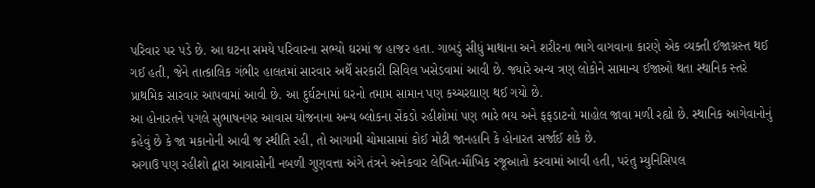પરિવાર પર પડે છે. આ ઘટના સમયે પરિવારના સભ્યો ઘરમાં જ હાજર હતા. ગાબડું સીધું માથાના અને શરીરના ભાગે વાગવાના કારણે એક વ્યક્તી ઈજાગ્રસ્ત થઈ ગઈ હતી, જેને તાત્કાલિક ગંભીર હાલતમાં સારવાર અર્થે સરકારી સિવિલ ખસેડવામાં આવી છે. જ્યારે અન્ય ત્રણ લોકોને સામાન્ય ઈજાઓ થતા સ્થાનિક સ્તરે પ્રાથમિક સારવાર આપવામાં આવી છે. આ દુર્ઘટનામાં ઘરનો તમામ સામાન પણ કચ્ચરઘાણ થઈ ગયો છે.
આ હોનારતને પગલે સુભાષનગર આવાસ યોજનાના અન્ય બ્લોકના સેંકડો રહીશોમાં પણ ભારે ભય અને ફફડાટનો માહોલ જાવા મળી રહ્યો છે. સ્થાનિક આગેવાનોનું કહેવું છે કે જા મકાનોની આવી જ સ્થીતિ રહી, તો આગામી ચોમાસામાં કોઈ મોટી જાનહાનિ કે હોનારત સર્જાઈ શકે છે.
અગાઉ પણ રહીશો દ્વારા આવાસોની નબળી ગુણવત્તા અંગે તંત્રને અનેકવાર લેખિત-મૌખિક રજૂઆતો કરવામાં આવી હતી, પરંતુ મ્યુનિસિપલ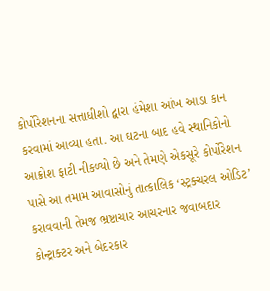કોર્પોરેશનના સત્તાધીશો દ્વારા હંમેશા આંખ આડા કાન કરવામાં આવ્યા હતા. આ ઘટના બાદ હવે સ્થાનિકોનો આક્રોશ ફાટી નીકળ્યો છે અને તેમણે એકસૂરે કોર્પોરેશન પાસે આ તમામ આવાસોનું તાત્કાલિક ‘સ્ટ્રક્ચરલ ઓડિટ’ કરાવવાની તેમજ ભ્રષ્ટાચાર આચરનાર જવાબદાર કોન્ટ્રાક્ટર અને બેદરકાર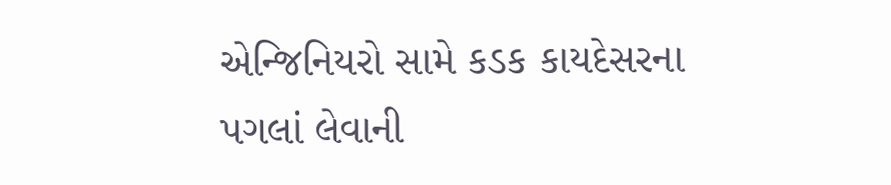એન્જિનિયરો સામે કડક કાયદેસરના પગલાં લેવાની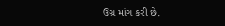ઉગ્ર માંગ કરી છે.